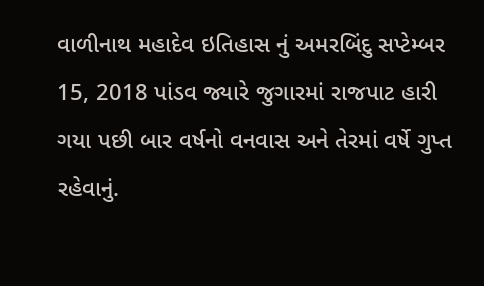વાળીનાથ મહાદેવ ઇતિહાસ નું અમરબિંદુ સપ્ટેમ્બર 15, 2018 પાંડવ જ્યારે જુગારમાં રાજપાટ હારી ગયા પછી બાર વર્ષનો વનવાસ અને તેરમાં વર્ષે ગુપ્ત રહેવાનું.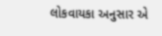લોકવાયકા અનુસાર એ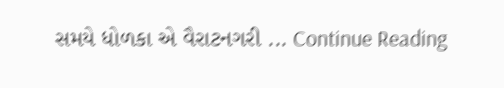સમયે ધોળકા એ વૈરાટનગરી ... Continue Reading